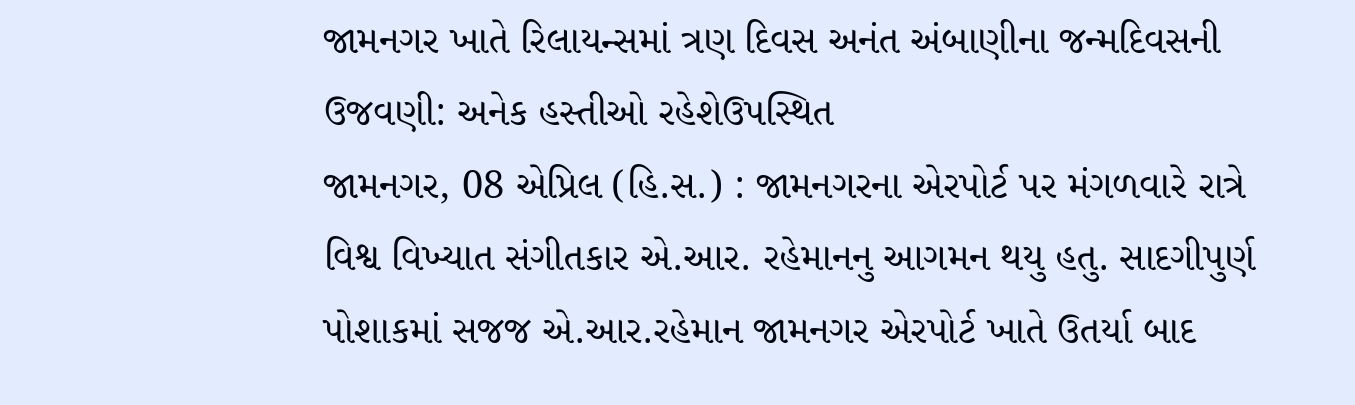જામનગર ખાતે રિલાયન્સમાં ત્રણ દિવસ અનંત અંબાણીના જન્મદિવસની ઉજવણી: અનેક હસ્તીઓ રહેશેઉપસ્થિત
જામનગર, 08 એપ્રિલ (હિ.સ.) : જામનગરના એરપોર્ટ પર મંગળવારે રાત્રે વિશ્વ વિખ્યાત સંગીતકાર એ.આર. રહેમાનનુ આગમન થયુ હતુ. સાદગીપુર્ણ પોશાકમાં સજજ એ.આર.રહેમાન જામનગર એરપોર્ટ ખાતે ઉતર્યા બાદ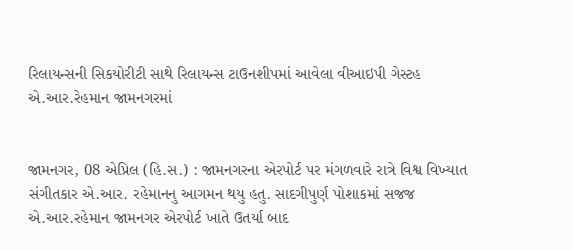રિલાયન્સની સિકયોરીટી સાથે રિલાયન્સ ટાઉનશીપમાં આવેલા વીઆઇપી ગેસ્ટહ
એ.આર.રેહમાન જામનગરમાં


જામનગર, 08 એપ્રિલ (હિ.સ.) : જામનગરના એરપોર્ટ પર મંગળવારે રાત્રે વિશ્વ વિખ્યાત સંગીતકાર એ.આર. રહેમાનનુ આગમન થયુ હતુ. સાદગીપુર્ણ પોશાકમાં સજજ એ.આર.રહેમાન જામનગર એરપોર્ટ ખાતે ઉતર્યા બાદ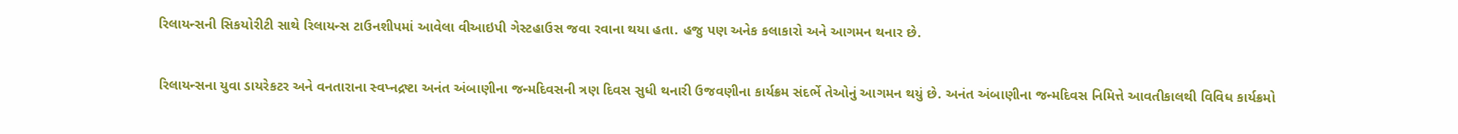રિલાયન્સની સિકયોરીટી સાથે રિલાયન્સ ટાઉનશીપમાં આવેલા વીઆઇપી ગેસ્ટહાઉસ જવા રવાના થયા હતા. હજુ પણ અનેક કલાકારો અને આગમન થનાર છે.

રિલાયન્સના યુવા ડાયરેકટર અને વનતારાના સ્વપ્નદ્રષ્ટા અનંત અંબાણીના જન્મદિવસની ત્રણ દિવસ સુધી થનારી ઉજવણીના કાર્યક્રમ સંદર્ભે તેઓનું આગમન થયું છે. અનંત અંબાણીના જન્મદિવસ નિમિત્તે આવતીકાલથી વિવિધ કાર્યક્રમો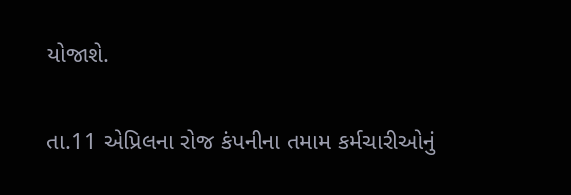યોજાશે.

તા.11 એપ્રિલના રોજ કંપનીના તમામ કર્મચારીઓનું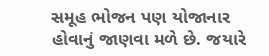સમૂહ ભોજન પણ યોજાનાર હોવાનું જાણવા મળે છે. જયારે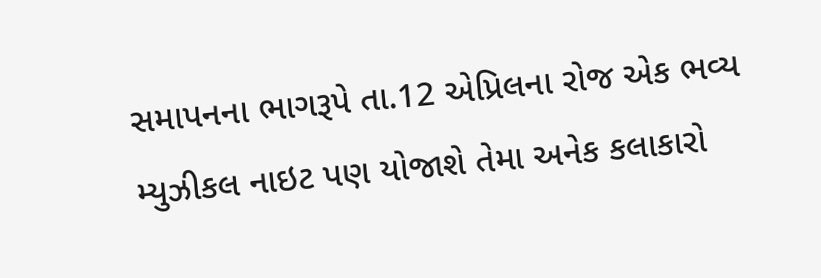સમાપનના ભાગરૂપે તા.12 એપ્રિલના રોજ એક ભવ્ય મ્યુઝીકલ નાઇટ પણ યોજાશે તેમા અનેક કલાકારો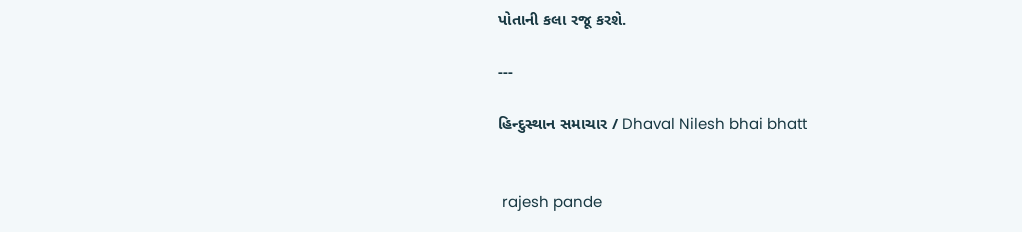પોતાની કલા રજૂ કરશે.

---

હિન્દુસ્થાન સમાચાર / Dhaval Nilesh bhai bhatt


 rajesh pande